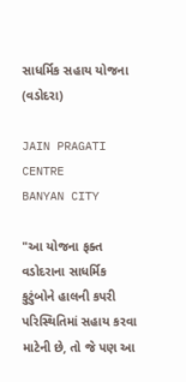સાધર્મિક સહાય યોજના (વડોદરા)

JAIN PRAGATI CENTRE
BANYAN CITY

"આ યોજના ફક્ત વડોદરાના સાધર્મિક કુટુંબોને હાલની કપરી પરિસ્થિતિમાં સહાય કરવા માટેની છે, તો જે પણ આ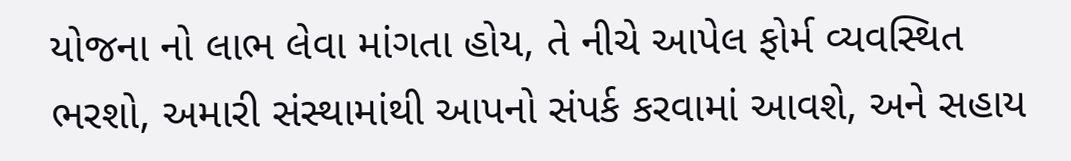યોજના નો લાભ લેવા માંગતા હોય, તે નીચે આપેલ ફોર્મ વ્યવસ્થિત ભરશો, અમારી સંસ્થામાંથી આપનો સંપર્ક કરવામાં આવશે, અને સહાય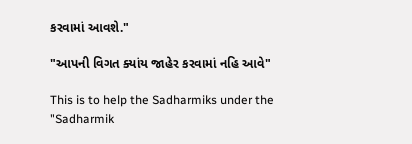કરવામાં આવશે."

"આપની વિગત ક્યાંય જાહેર કરવામાં નહિ આવે"

This is to help the Sadharmiks under the "Sadharmik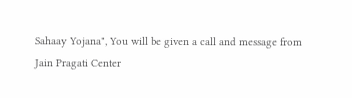Sahaay Yojana", You will be given a call and message from
Jain Pragati Center